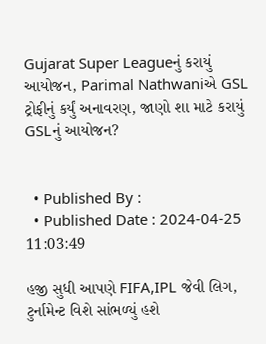Gujarat Super Leagueનું કરાયું આયોજન, Parimal Nathwaniએ GSL ટ્રોફીનું કર્યું અનાવરણ, જાણો શા માટે કરાયું GSLનું આયોજન?


  • Published By :
  • Published Date : 2024-04-25 11:03:49

હજી સુધી આપણે FIFA,IPL જેવી લિગ, ટુર્નામેન્ટ વિશે સાંભળ્યું હશે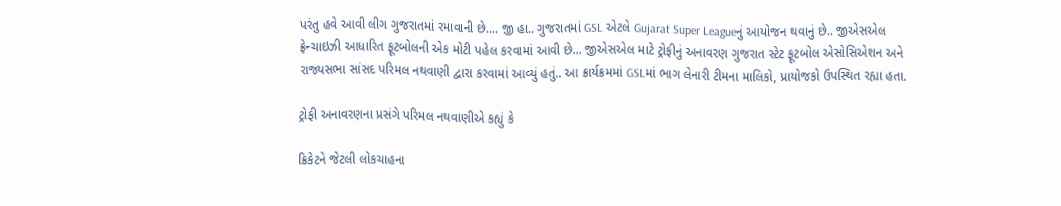પરંતુ હવે આવી લીગ ગુજરાતમાં રમાવાની છે.... જી હા.. ગુજરાતમાં GSL એટલે Gujarat Super Leagueનું આયોજન થવાનું છે.. જીએસએલ ફ્રેન્ચાઇઝી આધારિત ફૂટબોલની એક મોટી પહેલ કરવામાં આવી છે... જીએસએલ માટે ટ્રોફીનું અનાવરણ ગુજરાત સ્ટેટ ફૂટબોલ એસોસિએશન અને રાજ્યસભા સાંસદ પરિમલ નથવાણી દ્વારા કરવામાં આવ્યું હતું.. આ ક્રાર્યક્રમમાં GSLમાં ભાગ લેનારી ટીમના માલિકો, પ્રાયોજકો ઉપસ્થિત રહ્યા હતા.

ટ્રોફી અનાવરણના પ્રસંગે પરિમલ નથવાણીએ કહ્યું કે

ક્રિકેટને જેટલી લોકચાહના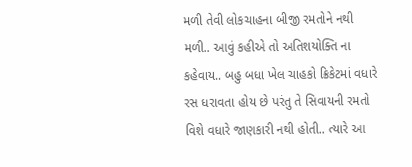મળી તેવી લોકચાહના બીજી રમતોને નથી મળી.. આવું કહીએ તો અતિશયોક્તિ ના કહેવાય.. બહુ બધા ખેલ ચાહકો ક્રિકેટમાં વધારે રસ ધરાવતા હોય છે પરંતુ તે સિવાયની રમતો વિશે વધારે જાણકારી નથી હોતી.. ત્યારે આ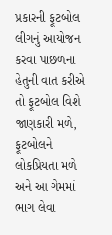પ્રકારની ફૂટબોલ લીગનું આયોજન કરવા પાછળના હેતુની વાત કરીએ તો ફૂટબોલ વિશે જાણકારી મળે, ફૂટબોલને લોકપ્રિયતા મળે અને આ ગેમમાં ભાગ લેવા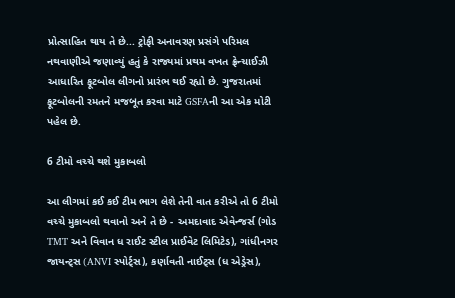પ્રોત્સાહિત થાય તે છે... ટ્રોફી અનાવરણ પ્રસંગે પરિમલ નથવાણીએ જણાવ્યું હતું કે રાજ્યમાં પ્રથમ વખત ફ્રેન્ચાઈઝી આધારિત ફૂટબોલ લીગનો પ્રારંભ થઈ રહ્યો છે. ગુજરાતમાં ફૂટબોલની રમતને મજબૂત કરવા માટે GSFAની આ એક મોટી પહેલ છે.

6 ટીમો વચ્ચે થશે મુકાબલો

આ લીગમાં કઈ કઈ ટીમ ભાગ લેશે તેની વાત કરીએ તો 6 ટીમો વચ્ચે મુકાબલો થવાનો અને તે છે -  અમદાવાદ એવેન્જર્સ (ગોડ TMT અને વિવાન ધ રાઈટ સ્ટીલ પ્રાઈવેટ લિમિટેડ), ગાંધીનગર જાયન્ટ્સ (ANVI સ્પોર્ટ્સ), કર્ણાવતી નાઈટ્સ (ધ એડ્રેસ),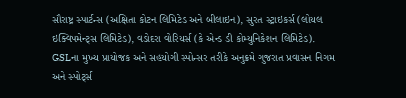સૌરાષ્ટ્ર સ્પાર્ટન્સ (અક્ષિતા કોટન લિમિટેડ અને બીલાઇન), સુરત સ્ટ્રાઇકર્સ (લોયલ ઇક્વિપમેન્ટ્સ લિમિટેડ), વડોદરા વોરિયર્સ (કે એન્ડ ડી કોમ્યુનિકેશન લિમિટેડ). GSLના મુખ્ય પ્રાયોજક અને સહયોગી સ્પોન્સર તરીકે અનુક્રમે ગુજરાત પ્રવાસન નિગમ અને સ્પોર્ટ્સ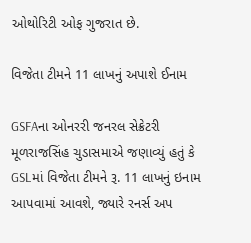ઓથોરિટી ઓફ ગુજરાત છે.

વિજેતા ટીમને 11 લાખનું અપાશે ઈનામ

GSFAના ઓનરરી જનરલ સેક્રેટરી મૂળરાજસિંહ ચુડાસમાએ જણાવ્યું હતું કે GSLમાં વિજેતા ટીમને રૂ. 11 લાખનું ઇનામ આપવામાં આવશે, જ્યારે રનર્સ અપ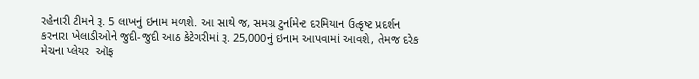રહેનારી ટીમને રૂ. 5 લાખનું ઇનામ મળશે. આ સાથે જ, સમગ્ર ટુર્નામેન્ટ દરમિયાન ઉત્કૃષ્ટ પ્રદર્શન કરનારા ખેલાડીઓને જુદી-જુદી આઠ કેટેગરીમાં રૂ. 25,000નું ઇનામ આપવામાં આવશે, તેમજ દરેક મેચના પ્લેયર  ઑફ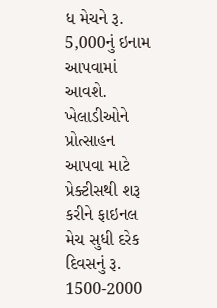ધ મેચને રૂ. 5,000નું ઇનામ આપવામાં આવશે. ખેલાડીઓને પ્રોત્સાહન આપવા માટે પ્રેક્ટીસથી શરૂ કરીને ફાઇનલ મેચ સુધી દરેક દિવસનું રૂ. 1500-2000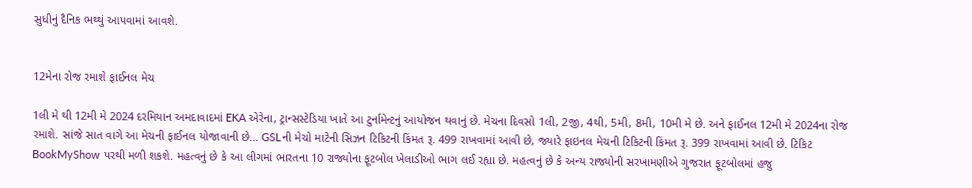સુધીનું દૈનિક ભથ્થું આપવામાં આવશે.


12મેના રોજ રમાશે ફાઈનલ મેચ

1લી મે થી 12મી મે 2024 દરમિયાન અમદાવાદમાં EKA એરેના, ટ્રાન્સસ્ટેડિયા ખાતે આ ટુર્નામેન્ટનું આયોજન થવાનું છે. મેચના દિવસો 1લી, 2જી, 4થી, 5મી, 8મી, 10મી મે છે. અને ફાઈનલ 12મી મે 2024ના રોજ રમાશે. સાંજે સાત વાગે આ મેચની ફાઈનલ યોજાવાની છે... GSLની મેચો માટેની સિઝન ટિકિટની કિંમત રૂ. 499 રાખવામાં આવી છે, જ્યારે ફાઇનલ મેચની ટિકિટની કિંમત રૂ. 399 રાખવામાં આવી છે. ટિકિટ BookMyShow પરથી મળી શકશે. મહત્વનું છે કે આ લીગમાં ભારતના 10 રાજ્યોના ફૂટબોલ ખેલાડીઓ ભાગ લઈ રહ્યા છે. મહત્વનું છે કે અન્ય રાજ્યોની સરખામણીએ ગુજરાત ફૂટબોલમાં હજુ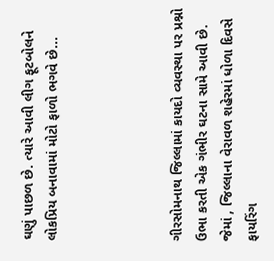ઘણું પાછળ છે. ત્યારે આવી લીગ ફૂટબોલને લોકપ્રિય બનાવામાં મોટો ફાળો ભગવે છે...




ગીરસોમનાથ જિલ્લામાં કાયદો વ્યવસ્થા પર પ્રશ્નો ઉભા કરતી એક ગંભીર ઘટના સામે આવી છે. જેમાં , જિલ્લાના વેરાવળ શહેરમાં ધોળા દિવસે ફાયરિંગ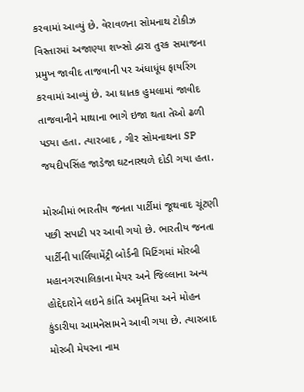કરવામાં આવ્યું છે. વેરાવળના સોમનાથ ટોકીઝ વિસ્તારમાં અજાણ્યા શખ્સો દ્વારા તુરક સમાજના પ્રમુખ જાવીદ તાજવાની પર અંધાધૂંધ ફાયરિંગ કરવામાં આવ્યું છે. આ ઘાતક હુમલામાં જાવીદ તાજવાનીને માથાના ભાગે ઇજા થતા તેઓ ઢળી પડ્યા હતા. ત્યારબાદ , ગીર સોમનાથના SP જયદીપસિંહ જાડેજા ઘટનાસ્થળે દોડી ગયા હતા.

મોરબીમાં ભારતીય જનતા પાર્ટીમાં જૂથવાદ ચૂંટણી પછી સપાટી પર આવી ગયો છે. ભારતીય જનતા પાર્ટીની પાર્લિયામેંટ્રી બોર્ડની મિટિંગમાં મોરબી મહાનગરપાલિકાના મેયર અને જિલ્લાના અન્ય હોદ્દેદારોને લઇને કાંતિ અમૃતિયા અને મોહન કુંડારીયા આમનેસામને આવી ગયા છે. ત્યારબાદ મોરબી મેયરના નામ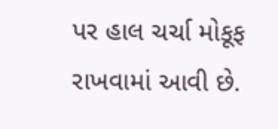પર હાલ ચર્ચા મોકૂફ રાખવામાં આવી છે.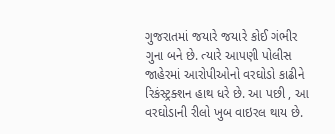ગુજરાતમાં જયારે જયારે કોઈ ગંભીર ગુના બને છે. ત્યારે આપણી પોલીસ જાહેરમાં આરોપીઓનો વરઘોડો કાઢીને રિકંસ્ટ્રક્શન હાથ ધરે છે. આ પછી , આ વરઘોડાની રીલો ખુબ વાઇરલ થાય છે.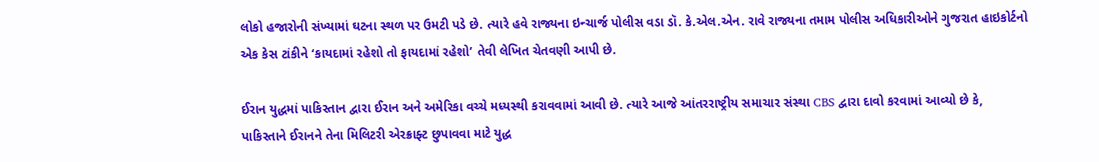લોકો હજારોની સંખ્યામાં ઘટના સ્થળ પર ઉમટી પડે છે. ત્યારે હવે રાજ્યના ઇન્ચાર્જ પોલીસ વડા ડૉ. કે.એલ.એન. રાવે રાજ્યના તમામ પોલીસ અધિકારીઓને ગુજરાત હાઇકોર્ટનો એક કેસ ટાંકીને ‘કાયદામાં રહેશો તો ફાયદામાં રહેશો’ તેવી લેખિત ચેતવણી આપી છે.

ઈરાન યુદ્ધમાં પાકિસ્તાન દ્વારા ઈરાન અને અમેરિકા વચ્ચે મધ્યસ્થી કરાવવામાં આવી છે. ત્યારે આજે આંતરરાષ્ટ્રીય સમાચાર સંસ્થા CBS દ્વારા દાવો કરવામાં આવ્યો છે કે, પાકિસ્તાને ઈરાનને તેના મિલિટરી એરક્રાફ્ટ છુપાવવા માટે યુદ્ધ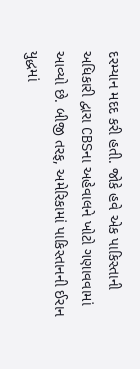દરમ્યાન મદદ કરી હતી. જોકે હવે એક પાકિસ્તાની અધિકારી દ્વારા CBSના અહેવાલને ખોટો ગણાવવામાં આવ્યો છે. બીજી તરફ, અમેરિકામાં પાકિસ્તાનની ઈરાન યુદ્ધમાં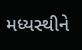મધ્યસ્થીને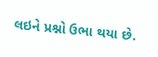લઇને પ્રશ્નો ઉભા થયા છે.